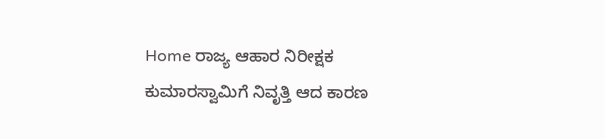Home ರಾಜ್ಯ ಆಹಾರ ನಿರೀಕ್ಷಕ ಕುಮಾರಸ್ವಾಮಿಗೆ ನಿವೃತ್ತಿ ಆದ ಕಾರಣ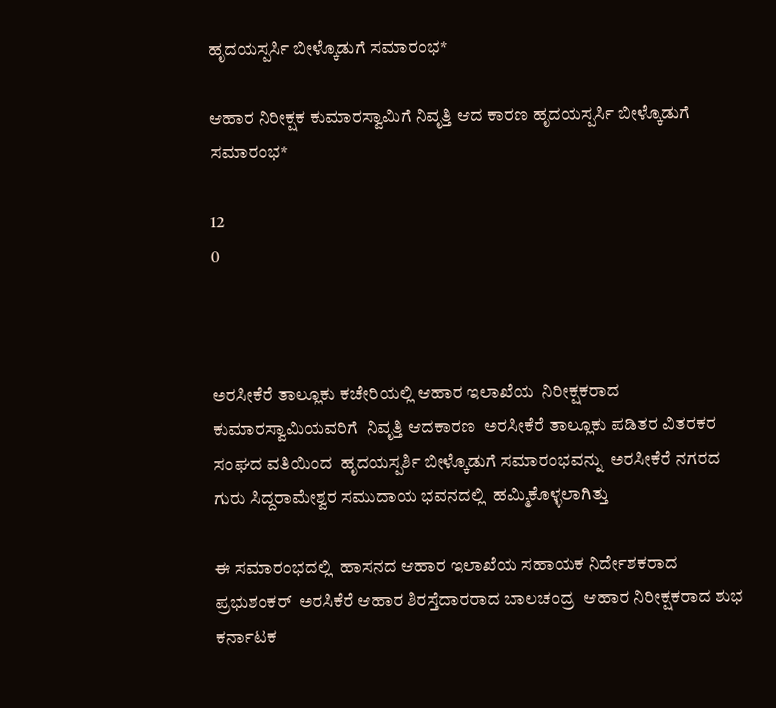ಹೃದಯಸ್ಪರ್ಸಿ ಬೀಳ್ಕೊಡುಗೆ ಸಮಾರಂಭ*

ಆಹಾರ ನಿರೀಕ್ಷಕ ಕುಮಾರಸ್ವಾಮಿಗೆ ನಿವೃತ್ತಿ ಆದ ಕಾರಣ ಹೃದಯಸ್ಪರ್ಸಿ ಬೀಳ್ಕೊಡುಗೆ ಸಮಾರಂಭ*

12
0



ಅರಸೀಕೆರೆ ತಾಲ್ಲೂಕು ಕಚೇರಿಯಲ್ಲಿ ಆಹಾರ ಇಲಾಖೆಯ  ನಿರೀಕ್ಷಕರಾದ ಕುಮಾರಸ್ವಾಮಿಯವರಿಗೆ  ನಿವೃತ್ತಿ ಆದಕಾರಣ  ಅರಸೀಕೆರೆ ತಾಲ್ಲೂಕು ಪಡಿತರ ವಿತರಕರ ಸಂಘದ ವತಿಯಿಂದ  ಹೃದಯಸ್ಪರ್ಶಿ ಬೀಳ್ಕೊಡುಗೆ ಸಮಾರಂಭವನ್ನು  ಅರಸೀಕೆರೆ ನಗರದ ಗುರು ಸಿದ್ದರಾಮೇಶ್ವರ ಸಮುದಾಯ ಭವನದಲ್ಲಿ  ಹಮ್ಮಿಕೊಳ್ಳಲಾಗಿತ್ತು

ಈ ಸಮಾರಂಭದಲ್ಲಿ  ಹಾಸನದ ಆಹಾರ ಇಲಾಖೆಯ ಸಹಾಯಕ ನಿರ್ದೇಶಕರಾದ  ಪ್ರಭುಶಂಕರ್  ಅರಸಿಕೆರೆ ಆಹಾರ ಶಿರಸ್ತೆದಾರರಾದ ಬಾಲಚಂದ್ರ  ಆಹಾರ ನಿರೀಕ್ಷಕರಾದ ಶುಭ  ಕರ್ನಾಟಕ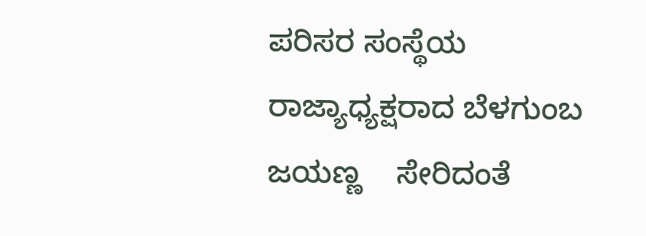ಪರಿಸರ ಸಂಸ್ಥೆಯ ರಾಜ್ಯಾಧ್ಯಕ್ಷರಾದ ಬೆಳಗುಂಬ ಜಯಣ್ಣ    ಸೇರಿದಂತೆ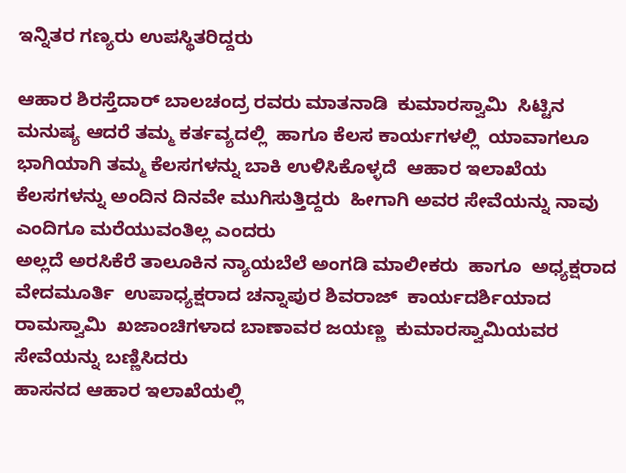ಇನ್ನಿತರ ಗಣ್ಯರು ಉಪಸ್ಥಿತರಿದ್ದರು

ಆಹಾರ ಶಿರಸ್ತೆದಾರ್ ಬಾಲಚಂದ್ರ ರವರು ಮಾತನಾಡಿ  ಕುಮಾರಸ್ವಾಮಿ  ಸಿಟ್ಟಿನ ಮನುಷ್ಯ ಆದರೆ ತಮ್ಮ ಕರ್ತವ್ಯದಲ್ಲಿ  ಹಾಗೂ ಕೆಲಸ ಕಾರ್ಯಗಳಲ್ಲಿ  ಯಾವಾಗಲೂ  ಭಾಗಿಯಾಗಿ ತಮ್ಮ ಕೆಲಸಗಳನ್ನು ಬಾಕಿ ಉಳಿಸಿಕೊಳ್ಳದೆ  ಆಹಾರ ಇಲಾಖೆಯ  ಕೆಲಸಗಳನ್ನು ಅಂದಿನ ದಿನವೇ ಮುಗಿಸುತ್ತಿದ್ದರು  ಹೀಗಾಗಿ ಅವರ ಸೇವೆಯನ್ನು ನಾವು ಎಂದಿಗೂ ಮರೆಯುವಂತಿಲ್ಲ ಎಂದರು
ಅಲ್ಲದೆ ಅರಸಿಕೆರೆ ತಾಲೂಕಿನ ನ್ಯಾಯಬೆಲೆ ಅಂಗಡಿ ಮಾಲೀಕರು  ಹಾಗೂ  ಅಧ್ಯಕ್ಷರಾದ ವೇದಮೂರ್ತಿ  ಉಪಾಧ್ಯಕ್ಷರಾದ ಚನ್ನಾಪುರ ಶಿವರಾಜ್  ಕಾರ್ಯದರ್ಶಿಯಾದ ರಾಮಸ್ವಾಮಿ  ಖಜಾಂಚಿಗಳಾದ ಬಾಣಾವರ ಜಯಣ್ಣ  ಕುಮಾರಸ್ವಾಮಿಯವರ  ಸೇವೆಯನ್ನು ಬಣ್ಣಿಸಿದರು
ಹಾಸನದ ಆಹಾರ ಇಲಾಖೆಯಲ್ಲಿ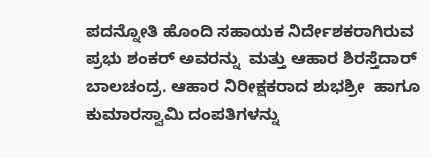ಪದನ್ನೋತಿ ಹೊಂದಿ ಸಹಾಯಕ ನಿರ್ದೇಶಕರಾಗಿರುವ   ಪ್ರಭು ಶಂಕರ್ ಅವರನ್ನು  ಮತ್ತು ಆಹಾರ ಶಿರಸ್ತೆದಾರ್ ಬಾಲಚಂದ್ರ. ಆಹಾರ ನಿರೀಕ್ಷಕರಾದ ಶುಭಶ್ರೀ  ಹಾಗೂ ಕುಮಾರಸ್ವಾಮಿ ದಂಪತಿಗಳನ್ನು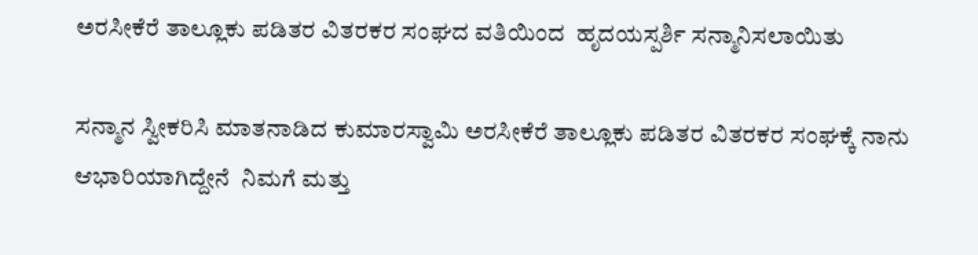ಅರಸೀಕೆರೆ ತಾಲ್ಲೂಕು ಪಡಿತರ ವಿತರಕರ ಸಂಘದ ವತಿಯಿಂದ  ಹೃದಯಸ್ಪರ್ಶಿ ಸನ್ಮಾನಿಸಲಾಯಿತು

ಸನ್ಮಾನ ಸ್ವೀಕರಿಸಿ ಮಾತನಾಡಿದ ಕುಮಾರಸ್ವಾಮಿ ಅರಸೀಕೆರೆ ತಾಲ್ಲೂಕು ಪಡಿತರ ವಿತರಕರ ಸಂಘಕ್ಕೆ ನಾನು ಆಭಾರಿಯಾಗಿದ್ದೇನೆ  ನಿಮಗೆ ಮತ್ತು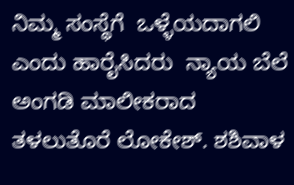ನಿಮ್ಮ ಸಂಸ್ಥೆಗೆ  ಒಳ್ಳೆಯದಾಗಲಿ ಎಂದು ಹಾರೈಸಿದರು  ನ್ಯಾಯ ಬೆಲೆ ಅಂಗಡಿ ಮಾಲೀಕರಾದ ತಳಲುತೊರೆ ಲೋಕೇಶ್. ಶಶಿವಾಳ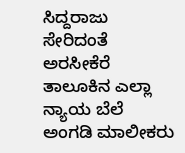ಸಿದ್ದರಾಜು ಸೇರಿದಂತೆ ಅರಸೀಕೆರೆ ತಾಲೂಕಿನ ಎಲ್ಲಾ ನ್ಯಾಯ ಬೆಲೆ ಅಂಗಡಿ ಮಾಲೀಕರು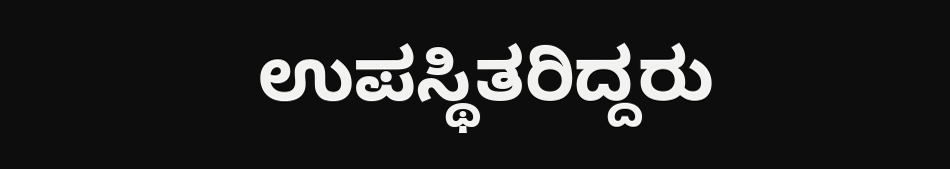ಉಪಸ್ಥಿತರಿದ್ದರು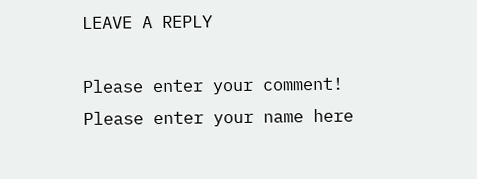LEAVE A REPLY

Please enter your comment!
Please enter your name here